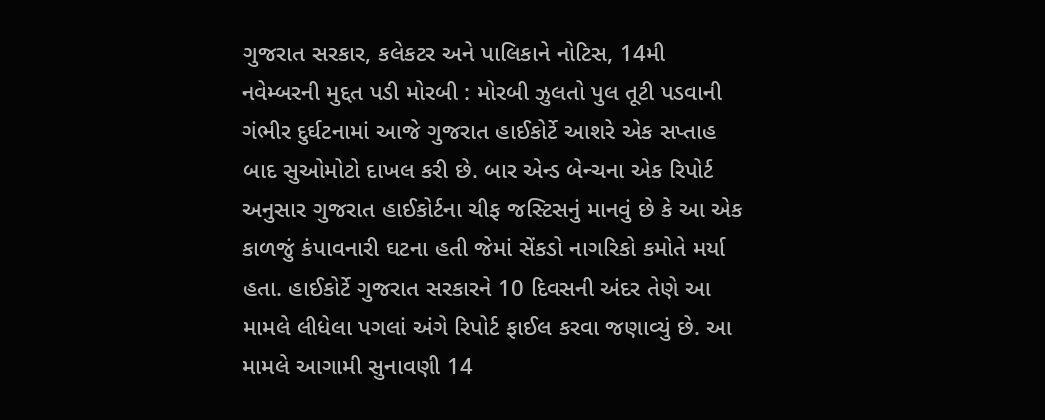ગુજરાત સરકાર, કલેકટર અને પાલિકાને નોટિસ, 14મી નવેમ્બરની મુદ્દત પડી મોરબી : મોરબી ઝુલતો પુલ તૂટી પડવાની ગંભીર દુર્ઘટનામાં આજે ગુજરાત હાઈકોર્ટે આશરે એક સપ્તાહ બાદ સુઓમોટો દાખલ કરી છે. બાર એન્ડ બેન્ચના એક રિપોર્ટ અનુસાર ગુજરાત હાઈકોર્ટના ચીફ જસ્ટિસનું માનવું છે કે આ એક કાળજું કંપાવનારી ઘટના હતી જેમાં સેંકડો નાગરિકો કમોતે મર્યા હતા. હાઈકોર્ટે ગુજરાત સરકારને 10 દિવસની અંદર તેણે આ મામલે લીધેલા પગલાં અંગે રિપોર્ટ ફાઈલ કરવા જણાવ્યું છે. આ મામલે આગામી સુનાવણી 14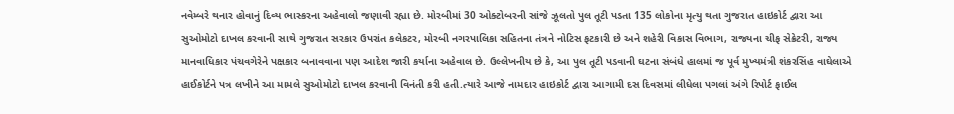નવેમ્બરે થનાર હોવાનું દિવ્ય ભાસ્કરના અહેવાલો જણાવી રહ્યા છે. મોરબીમાં 30 ઓક્ટોબરની સાંજે ઝૂલતો પુલ તૂટી પડતા 135 લોકોના મૃત્યુ થતા ગુજરાત હાઇકોર્ટ દ્વારા આ સુઓમોટો દાખલ કરવાની સાથે ગુજરાત સરકાર ઉપરાંત કલેકટર, મોરબી નગરપાલિકા સહિતના તંત્રને નોટિસ ફટકારી છે અને શહેરી વિકાસ વિભાગ, રાજ્યના ચીફ સેક્રેટરી, રાજ્ય માનવાધિકાર પંચવગેરેને પક્ષકાર બનાવવાના પણ આદેશ જારી કર્યાના અહેવાલ છે. ઉલ્લેખનીય છે કે, આ પુલ તૂટી પડવાની ઘટના સંબંધે હાલમાં જ પૂર્વ મુખ્યમંત્રી શંકરસિંહ વાઘેલાએ હાઈકોર્ટને પત્ર લખીને આ મામલે સુઓમોટો દાખલ કરવાની વિનંતી કરી હતી.ત્યારે આજે નામદાર હાઇકોર્ટ દ્વારા આગામી દસ દિવસમાં લીધેલા પગલાં અંગે રિપોર્ટ ફાઈલ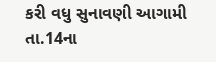કરી વધુ સુનાવણી આગામી તા.14ના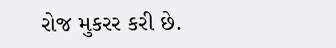રોજ મુકરર કરી છે.